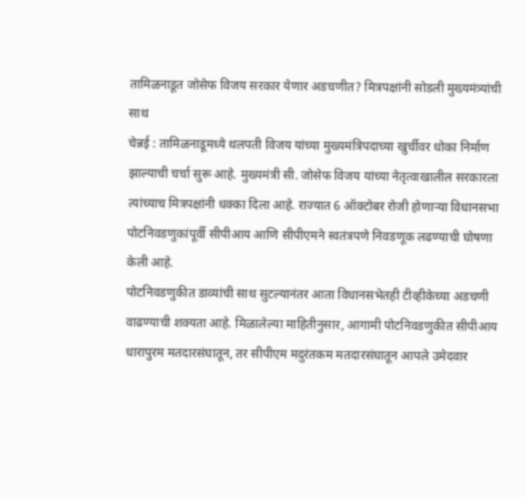तामिळनाडूत जोसेफ विजय सरकार येणार अडचणीत? मित्रपक्षांनी सोडली मुख्यमंत्र्यांची साथ
चेन्नई : तामिळनाडूमध्ये थलपती विजय यांच्या मुख्यमंत्रिपदाच्या खुर्चीवर धोका निर्माण झाल्याची चर्चा सुरू आहे. मुख्यमंत्री सी. जोसेफ विजय यांच्या नेतृत्वाखालील सरकारला त्यांच्याच मित्रपक्षांनी धक्का दिला आहे. राज्यात 6 ऑक्टोबर रोजी होणाऱ्या विधानसभा पोटनिवडणुकांपूर्वी सीपीआय आणि सीपीएमने स्वतंत्रपणे निवडणूक लढण्याची घोषणा केली आहे.
पोटनिवडणुकीत डाव्यांची साथ सुटल्यानंतर आता विधानसभेतही टीव्हीकेच्या अडचणी वाढण्याची शक्यता आहे. मिळालेल्या माहितीनुसार, आगामी पोटनिवडणुकीत सीपीआय धारापुरम मतदारसंघातून, तर सीपीएम मदुरंतकम मतदारसंघातून आपले उमेदवार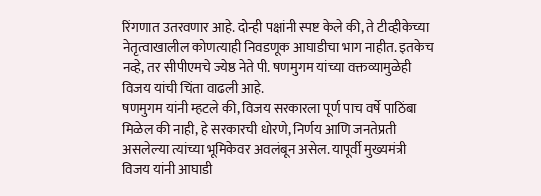रिंगणात उतरवणार आहे. दोन्ही पक्षांनी स्पष्ट केले की, ते टीव्हीकेच्या नेतृत्वाखालील कोणत्याही निवडणूक आघाडीचा भाग नाहीत. इतकेच नव्हे, तर सीपीएमचे ज्येष्ठ नेते पी. षणमुगम यांच्या वक्तव्यामुळेही विजय यांची चिंता वाढली आहे.
षणमुगम यांनी म्हटले की, विजय सरकारला पूर्ण पाच वर्षे पाठिंबा मिळेल की नाही, हे सरकारची धोरणे, निर्णय आणि जनतेप्रती असलेल्या त्यांच्या भूमिकेवर अवलंबून असेल. यापूर्वी मुख्यमंत्री विजय यांनी आघाडी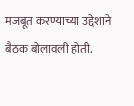मजबूत करण्याच्या उद्देशाने बैठक बोलावली होती.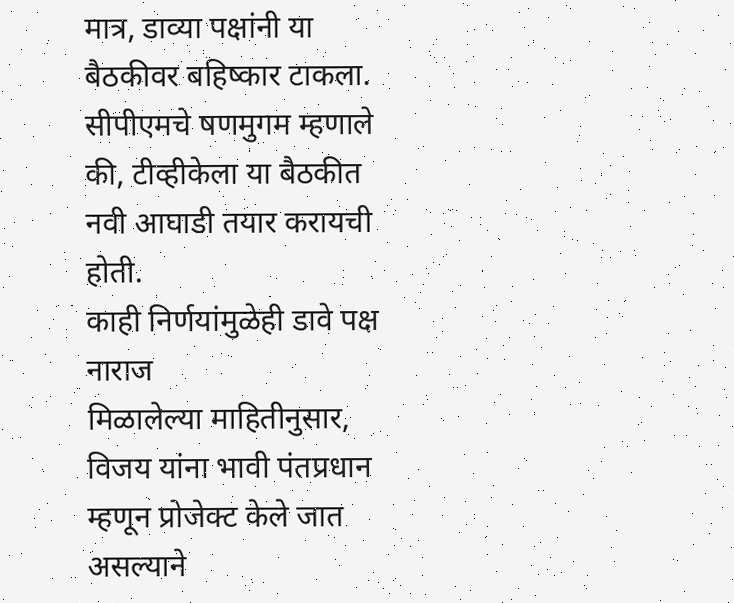मात्र, डाव्या पक्षांनी या बैठकीवर बहिष्कार टाकला. सीपीएमचे षणमुगम म्हणाले की, टीव्हीकेला या बैठकीत नवी आघाडी तयार करायची होती.
काही निर्णयांमुळेही डावे पक्ष नाराज
मिळालेल्या माहितीनुसार, विजय यांना भावी पंतप्रधान म्हणून प्रोजेक्ट केले जात असल्याने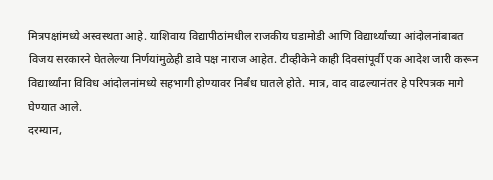मित्रपक्षांमध्ये अस्वस्थता आहे. याशिवाय विद्यापीठांमधील राजकीय घडामोडी आणि विद्यार्थ्यांच्या आंदोलनांबाबत विजय सरकारने घेतलेल्या निर्णयांमुळेही डावे पक्ष नाराज आहेत. टीव्हीकेने काही दिवसांपूर्वी एक आदेश जारी करून विद्यार्थ्यांना विविध आंदोलनांमध्ये सहभागी होण्यावर निर्बंध घातले होते. मात्र, वाद वाढल्यानंतर हे परिपत्रक मागे घेण्यात आले.
दरम्यान,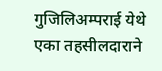गुजिलिअम्पराई येथे एका तहसीलदाराने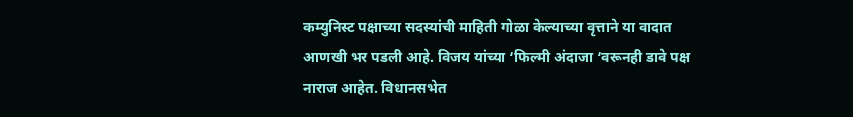कम्युनिस्ट पक्षाच्या सदस्यांची माहिती गोळा केल्याच्या वृत्ताने या वादात आणखी भर पडली आहे. विजय यांच्या ‘फिल्मी अंदाजा ‘वरूनही डावे पक्ष नाराज आहेत. विधानसभेत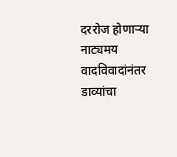दररोज होणाऱ्या नाट्यमय वादविवादांनंतर डाव्यांचा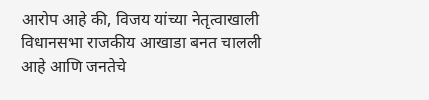आरोप आहे की, विजय यांच्या नेतृत्वाखाली विधानसभा राजकीय आखाडा बनत चालली आहे आणि जनतेचे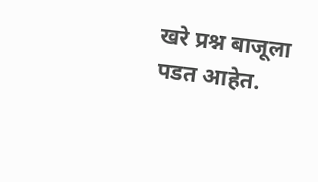खरे प्रश्न बाजूला पडत आहेत.